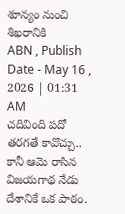శూన్యం నుంచి శిఖరానికి
ABN , Publish Date - May 16 , 2026 | 01:31 AM
చదివింది పదో తరగతే కావొచ్చు.. కానీ ఆమె రాసిన విజయగాథ నేడు దేశానికే ఒక పాఠం.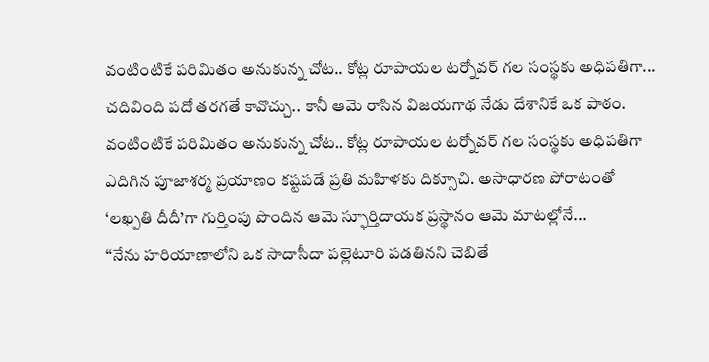వంటింటికే పరిమితం అనుకున్న చోట.. కోట్ల రూపాయల టర్నోవర్ గల సంస్థకు అధిపతిగా...
చదివింది పదో తరగతే కావొచ్చు.. కానీ ఆమె రాసిన విజయగాథ నేడు దేశానికే ఒక పాఠం. వంటింటికే పరిమితం అనుకున్న చోట.. కోట్ల రూపాయల టర్నోవర్ గల సంస్థకు అధిపతిగా ఎదిగిన పూజాశర్మ ప్రయాణం కష్టపడే ప్రతి మహిళకు దిక్సూచి. అసాధారణ పోరాటంతో ‘లఖ్పతి దీదీ’గా గుర్తింపు పొందిన ఆమె స్ఫూర్తిదాయక ప్రస్థానం ఆమె మాటల్లోనే...
‘‘నేను హరియాణాలోని ఒక సాదాసీదా పల్లెటూరి పడతినని చెబితే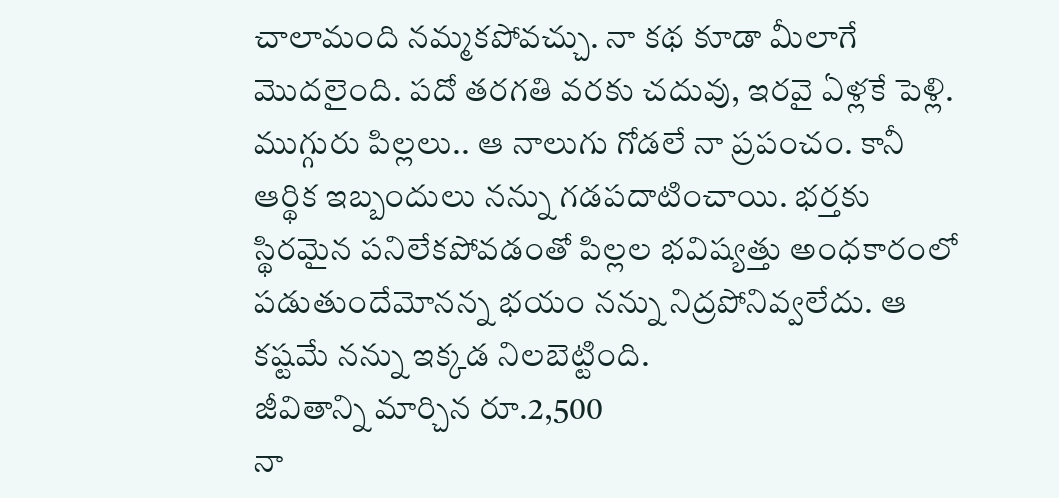చాలామంది నమ్మకపోవచ్చు. నా కథ కూడా మీలాగే మొదలైంది. పదో తరగతి వరకు చదువు, ఇరవై ఏళ్లకే పెళ్లి. ముగ్గురు పిల్లలు.. ఆ నాలుగు గోడలే నా ప్రపంచం. కానీ ఆర్థిక ఇబ్బందులు నన్ను గడపదాటించాయి. భర్తకు స్థిరమైన పనిలేకపోవడంతో పిల్లల భవిష్యత్తు అంధకారంలో పడుతుందేమోనన్న భయం నన్ను నిద్రపోనివ్వలేదు. ఆ కష్టమే నన్ను ఇక్కడ నిలబెట్టింది.
జీవితాన్ని మార్చిన రూ.2,500
నా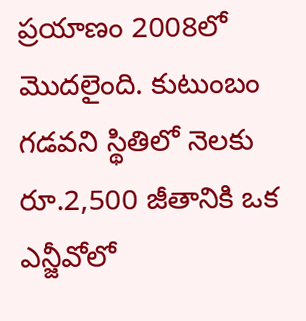ప్రయాణం 2008లో మొదలైంది. కుటుంబం గడవని స్థితిలో నెలకు రూ.2,500 జీతానికి ఒక ఎన్జీవోలో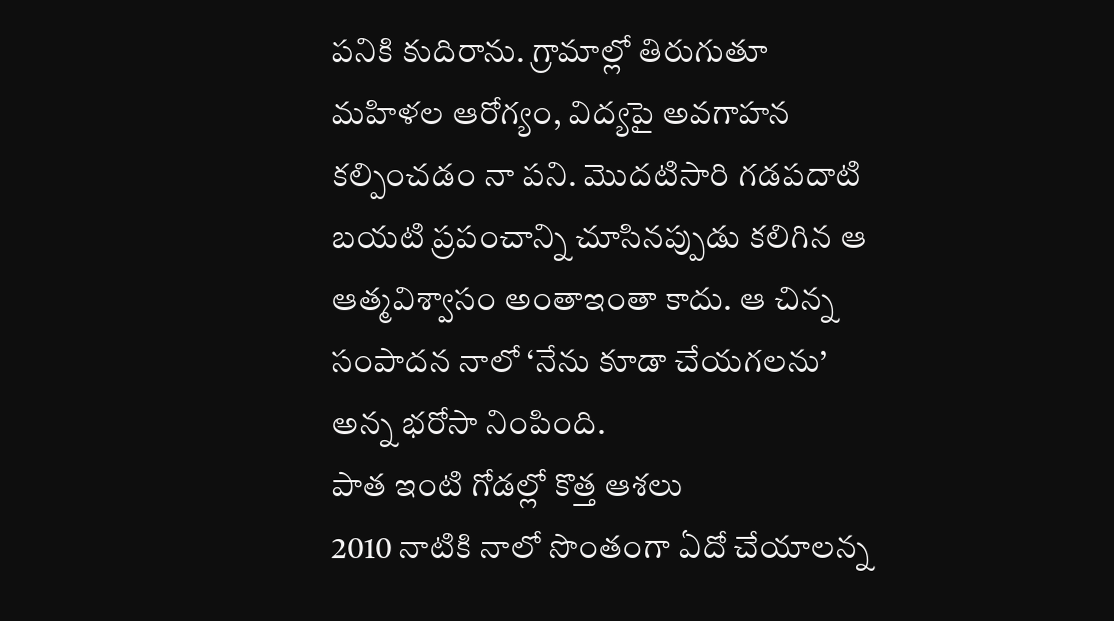పనికి కుదిరాను. గ్రామాల్లో తిరుగుతూ మహిళల ఆరోగ్యం, విద్యపై అవగాహన కల్పించడం నా పని. మొదటిసారి గడపదాటి బయటి ప్రపంచాన్ని చూసినప్పుడు కలిగిన ఆ ఆత్మవిశ్వాసం అంతాఇంతా కాదు. ఆ చిన్న సంపాదన నాలో ‘నేను కూడా చేయగలను’ అన్న భరోసా నింపింది.
పాత ఇంటి గోడల్లో కొత్త ఆశలు
2010 నాటికి నాలో సొంతంగా ఏదో చేయాలన్న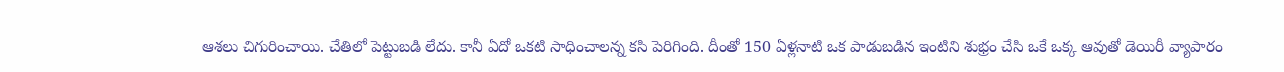ఆశలు చిగురించాయి. చేతిలో పెట్టుబడి లేదు. కానీ ఏదో ఒకటి సాధించాలన్న కసి పెరిగింది. దీంతో 150 ఏళ్లనాటి ఒక పాడుబడిన ఇంటిని శుభ్రం చేసి ఒకే ఒక్క ఆవుతో డెయిరీ వ్యాపారం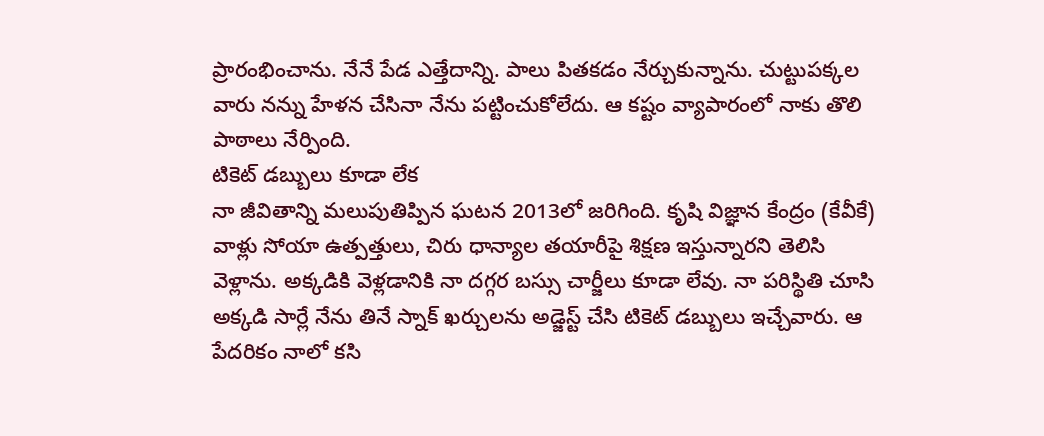ప్రారంభించాను. నేనే పేడ ఎత్తేదాన్ని. పాలు పితకడం నేర్చుకున్నాను. చుట్టుపక్కల వారు నన్ను హేళన చేసినా నేను పట్టించుకోలేదు. ఆ కష్టం వ్యాపారంలో నాకు తొలి పాఠాలు నేర్పింది.
టికెట్ డబ్బులు కూడా లేక
నా జీవితాన్ని మలుపుతిప్పిన ఘటన 2013లో జరిగింది. కృషి విజ్ఞాన కేంద్రం (కేవీకే) వాళ్లు సోయా ఉత్పత్తులు, చిరు ధాన్యాల తయారీపై శిక్షణ ఇస్తున్నారని తెలిసి వెళ్లాను. అక్కడికి వెళ్లడానికి నా దగ్గర బస్సు చార్జీలు కూడా లేవు. నా పరిస్థితి చూసి అక్కడి సార్లే నేను తినే స్నాక్ ఖర్చులను అడ్జెస్ట్ చేసి టికెట్ డబ్బులు ఇచ్చేవారు. ఆ పేదరికం నాలో కసి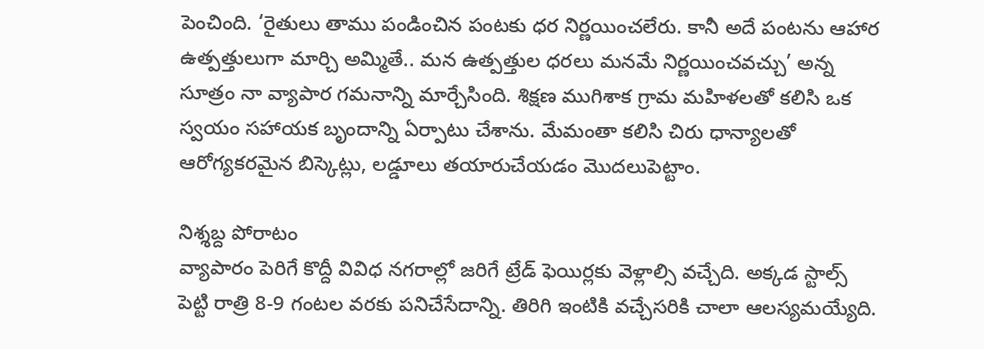పెంచింది. ‘రైతులు తాము పండించిన పంటకు ధర నిర్ణయించలేరు. కానీ అదే పంటను ఆహార ఉత్పత్తులుగా మార్చి అమ్మితే.. మన ఉత్పత్తుల ధరలు మనమే నిర్ణయించవచ్చు’ అన్న సూత్రం నా వ్యాపార గమనాన్ని మార్చేసింది. శిక్షణ ముగిశాక గ్రామ మహిళలతో కలిసి ఒక స్వయం సహాయక బృందాన్ని ఏర్పాటు చేశాను. మేమంతా కలిసి చిరు ధాన్యాలతో ఆరోగ్యకరమైన బిస్కెట్లు, లడ్డూలు తయారుచేయడం మొదలుపెట్టాం.

నిశ్శబ్ద పోరాటం
వ్యాపారం పెరిగే కొద్దీ వివిధ నగరాల్లో జరిగే ట్రేడ్ ఫెయిర్లకు వెళ్లాల్సి వచ్చేది. అక్కడ స్టాల్స్ పెట్టి రాత్రి 8-9 గంటల వరకు పనిచేసేదాన్ని. తిరిగి ఇంటికి వచ్చేసరికి చాలా ఆలస్యమయ్యేది.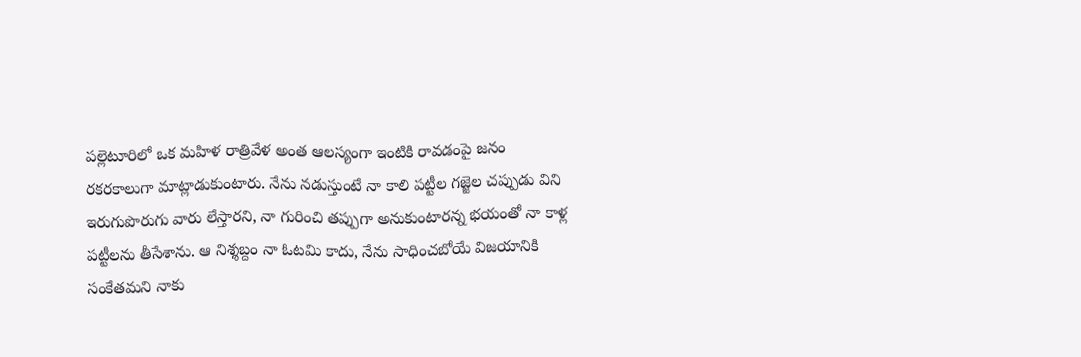పల్లెటూరిలో ఒక మహిళ రాత్రివేళ అంత ఆలస్యంగా ఇంటికి రావడంపై జనం రకరకాలుగా మాట్లాడుకుంటారు. నేను నడుస్తుంటే నా కాలి పట్టీల గజ్జెల చప్పుడు విని ఇరుగుపొరుగు వారు లేస్తారని, నా గురించి తప్పుగా అనుకుంటారన్న భయంతో నా కాళ్ల పట్టీలను తీసేశాను. ఆ నిశ్శబ్దం నా ఓటమి కాదు, నేను సాధించబోయే విజయానికి సంకేతమని నాకు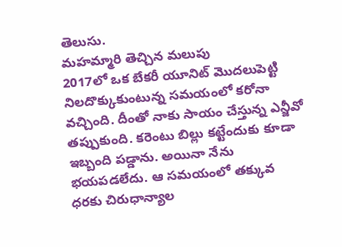తెలుసు.
మహమ్మారి తెచ్చిన మలుపు
2017లో ఒక బేకరీ యూనిట్ మొదలుపెట్టి నిలదొక్కుకుంటున్న సమయంలో కరోనా వచ్చింది. దీంతో నాకు సాయం చేస్తున్న ఎన్జీవో తప్పుకుంది. కరెంటు బిల్లు కట్టేందుకు కూడా ఇబ్బంది పడ్డాను. అయినా నేను భయపడలేదు. ఆ సమయంలో తక్కువ ధరకు చిరుధాన్యాల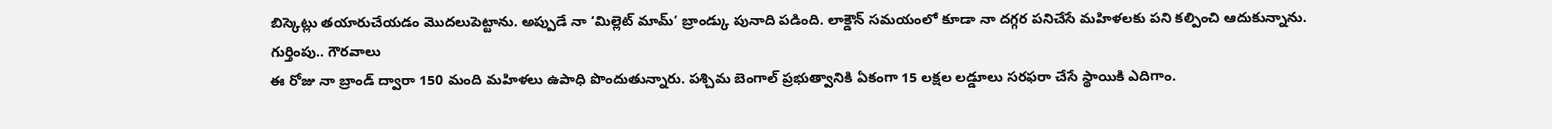బిస్కెట్లు తయారుచేయడం మొదలుపెట్టాను. అప్పుడే నా ‘మిల్లెట్ మామ్’ బ్రాండ్కు పునాది పడింది. లాక్డౌన్ సమయంలో కూడా నా దగ్గర పనిచేసే మహిళలకు పని కల్పించి ఆదుకున్నాను.
గుర్తింపు.. గౌరవాలు
ఈ రోజు నా బ్రాండ్ ద్వారా 150 మంది మహిళలు ఉపాధి పొందుతున్నారు. పశ్చిమ బెంగాల్ ప్రభుత్వానికి ఏకంగా 15 లక్షల లడ్డూలు సరఫరా చేసే స్థాయికి ఎదిగాం.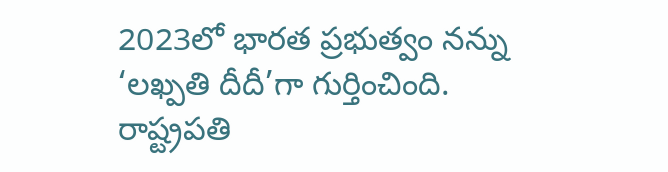2023లో భారత ప్రభుత్వం నన్ను ‘లఖ్పతి దీదీ’గా గుర్తించింది. రాష్ట్రపతి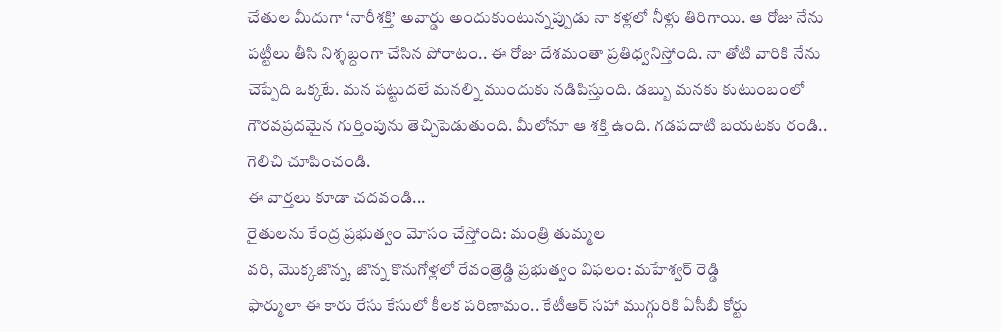చేతుల మీదుగా ‘నారీశక్తి’ అవార్డు అందుకుంటున్నప్పుడు నా కళ్లలో నీళ్లు తిరిగాయి. ఆ రోజు నేను పట్టీలు తీసి నిశ్శబ్దంగా చేసిన పోరాటం.. ఈ రోజు దేశమంతా ప్రతిధ్వనిస్తోంది. నా తోటి వారికి నేను చెప్పేది ఒక్కటే. మన పట్టుదలే మనల్ని ముందుకు నడిపిస్తుంది. డబ్బు మనకు కుటుంబంలో గౌరవప్రదమైన గుర్తింపును తెచ్చిపెడుతుంది. మీలోనూ ఆ శక్తి ఉంది. గడపదాటి బయటకు రండి.. గెలిచి చూపించండి.
ఈ వార్తలు కూడా చదవండి...
రైతులను కేంద్ర ప్రభుత్వం మోసం చేస్తోంది: మంత్రి తుమ్మల
వరి, మొక్కజొన్న, జొన్న కొనుగోళ్లలో రేవంత్రెడ్డి ప్రభుత్వం విఫలం: మహేశ్వర్ రెడ్డి
ఫార్ములా ఈ కారు రేసు కేసులో కీలక పరిణామం.. కేటీఆర్ సహా ముగ్గురికి ఏసీబీ కోర్టు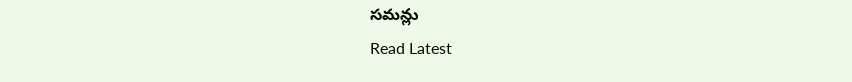సమన్లు
Read Latest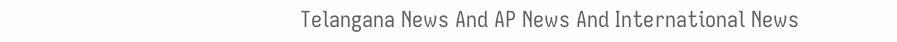Telangana News And AP News And International News